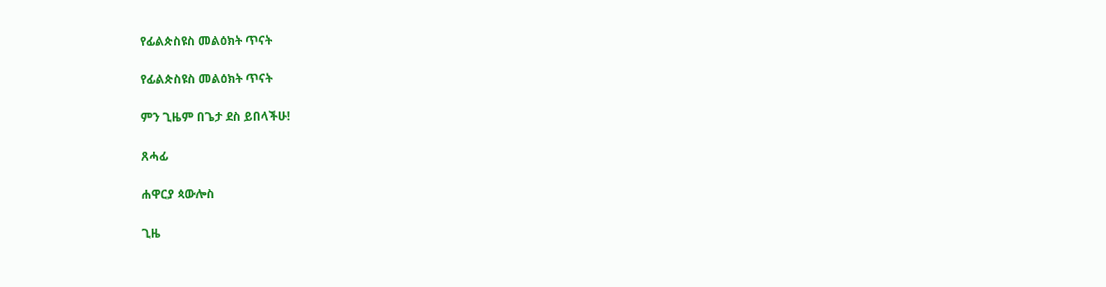የፊልጵስዩስ መልዕክት ጥናት

የፊልጵስዩስ መልዕክት ጥናት

ምን ጊዜም በጌታ ደስ ይበላችሁ!

ጸሓፊ

ሐዋርያ ጳውሎስ

ጊዜ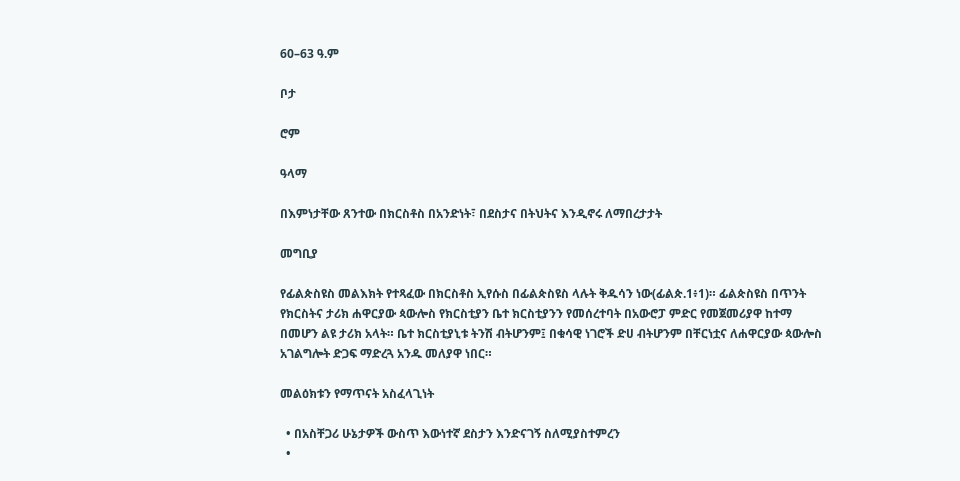60–63 ዓ.ም

ቦታ

ሮም

ዓላማ

በእምነታቸው ጸንተው በክርስቶስ በአንድነት፣ በደስታና በትህትና እንዲኖሩ ለማበረታታት

መግቢያ

የፊልጵስዩስ መልእክት የተጻፈው በክርስቶስ ኢየሱስ በፊልጵስዩስ ላሉት ቅዱሳን ነው(ፊልጵ.1፥1)። ፊልጵስዩስ በጥንት የክርስትና ታሪክ ሐዋርያው ጳውሎስ የክርስቲያን ቤተ ክርስቲያንን የመሰረተባት በአውሮፓ ምድር የመጀመሪያዋ ከተማ በመሆን ልዩ ታሪክ አላት። ቤተ ክርስቲያኒቱ ትንሽ ብትሆንም፤ በቁሳዊ ነገሮች ድሀ ብትሆንም በቸርነቷና ለሐዋርያው ጳውሎስ አገልግሎት ድጋፍ ማድረጓ አንዱ መለያዋ ነበር።

መልዕክቱን የማጥናት አስፈላጊነት

  • በአስቸጋሪ ሁኔታዎች ውስጥ እውነተኛ ደስታን እንድናገኝ ስለሚያስተምረን
  •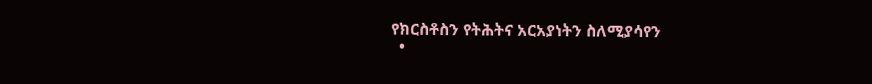የክርስቶስን የትሕትና አርአያነትን ስለሚያሳየን
  •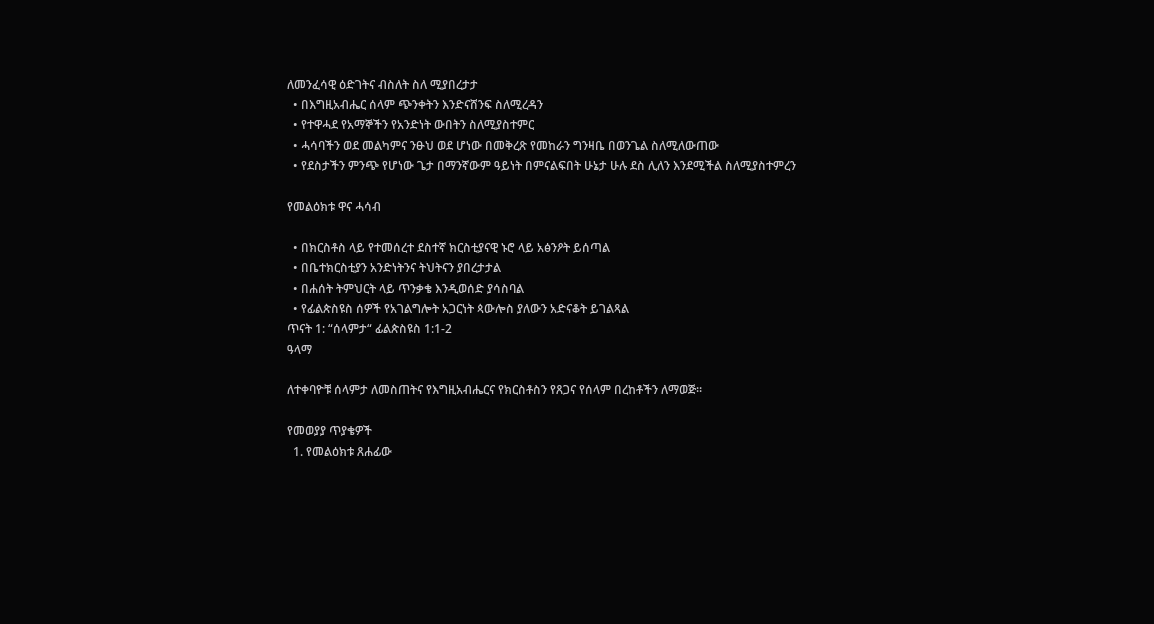ለመንፈሳዊ ዕድገትና ብስለት ስለ ሚያበረታታ
  • በእግዚአብሔር ሰላም ጭንቀትን እንድናሸንፍ ስለሚረዳን
  • የተዋሓደ የአማኞችን የአንድነት ውበትን ስለሚያስተምር
  • ሓሳባችን ወደ መልካምና ንፁህ ወደ ሆነው በመቅረጽ የመከራን ግንዛቤ በወንጌል ስለሚለውጠው
  • የደስታችን ምንጭ የሆነው ጌታ በማንኛውም ዓይነት በምናልፍበት ሁኔታ ሁሉ ደስ ሊለን እንደሚችል ስለሚያስተምረን

የመልዕክቱ ዋና ሓሳብ

  • በክርስቶስ ላይ የተመሰረተ ደስተኛ ክርስቲያናዊ ኑሮ ላይ አፅንዖት ይሰጣል
  • በቤተክርስቲያን አንድነትንና ትህትናን ያበረታታል
  • በሐሰት ትምህርት ላይ ጥንቃቄ እንዲወሰድ ያሳስባል
  • የፊልጵስዩስ ሰዎች የአገልግሎት አጋርነት ጳውሎስ ያለውን አድናቆት ይገልጻል
ጥናት 1: “ሰላምታ“ ፊልጵስዩስ 1:1-2
ዓላማ

ለተቀባዮቹ ሰላምታ ለመስጠትና የእግዚአብሔርና የክርስቶስን የጸጋና የሰላም በረከቶችን ለማወጅ።

የመወያያ ጥያቄዎች
  1. የመልዕክቱ ጸሐፊው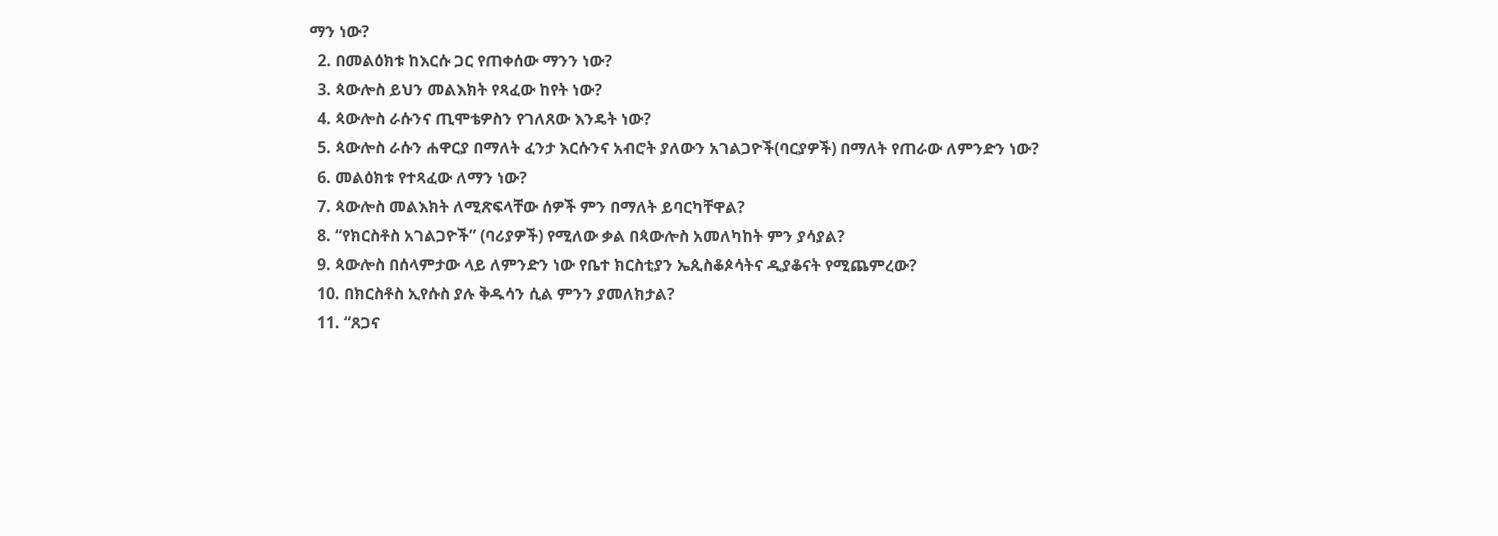ማን ነው?
  2. በመልዕክቱ ከእርሱ ጋር የጠቀሰው ማንን ነው?
  3. ጳውሎስ ይህን መልእክት የጻፈው ከየት ነው?
  4. ጳውሎስ ራሱንና ጢሞቴዎስን የገለጸው እንዴት ነው?
  5. ጳውሎስ ራሱን ሐዋርያ በማለት ፈንታ እርሱንና አብሮት ያለውን አገልጋዮች(ባርያዎች) በማለት የጠራው ለምንድን ነው?
  6. መልዕክቱ የተጻፈው ለማን ነው?
  7. ጳውሎስ መልእክት ለሚጽፍላቸው ሰዎች ምን በማለት ይባርካቸዋል?
  8. “የክርስቶስ አገልጋዮች” (ባሪያዎች) የሚለው ቃል በጳውሎስ አመለካከት ምን ያሳያል?
  9. ጳውሎስ በሰላምታው ላይ ለምንድን ነው የቤተ ክርስቲያን ኤጲስቆጶሳትና ዲያቆናት የሚጨምረው?
  10. በክርስቶስ ኢየሱስ ያሉ ቅዱሳን ሲል ምንን ያመለክታል?
  11. “ጸጋና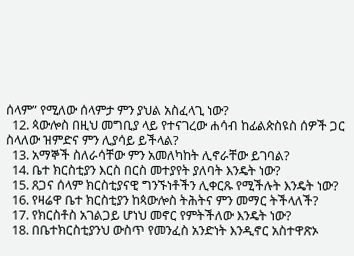ሰላም” የሚለው ሰላምታ ምን ያህል አስፈላጊ ነው?
  12. ጳውሎስ በዚህ መግቢያ ላይ የተናገረው ሐሳብ ከፊልጵስዩስ ሰዎች ጋር ስላለው ዝምድና ምን ሊያሳይ ይችላል?
  13. አማኞች ስለራሳቸው ምን አመለካከት ሊኖራቸው ይገባል?
  14. ቤተ ክርስቲያን እርስ በርስ መተያየት ያለባት እንዴት ነው?
  15. ጸጋና ሰላም ክርስቲያናዊ ግንኙነቶችን ሊቀርጹ የሚችሉት እንዴት ነው?
  16. የዛሬዋ ቤተ ክርስቲያን ከጳውሎስ ትሕትና ምን መማር ትችላለች?
  17. የክርስቶስ አገልጋይ ሆነህ መኖር የምትችለው እንዴት ነው?
  18. በቤተክርስቲያንህ ውስጥ የመንፈስ አንድነት እንዲኖር አስተዋጽኦ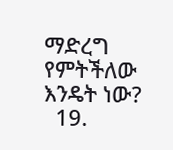ማድረግ የምትችለው እንዴት ነው?
  19.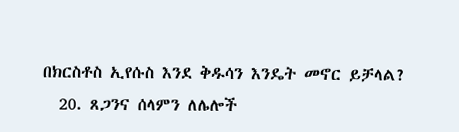በክርስቶስ ኢየሱስ እንደ ቅዱሳን እንዴት መኖር ይቻላል?
  20. ጸጋንና ሰላምን ለሌሎች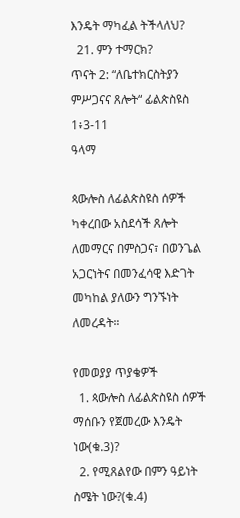እንዴት ማካፈል ትችላለህ?
  21. ምን ተማርክ?
ጥናት 2: “ለቤተክርስትያን ምሥጋናና ጸሎት“ ፊልጵስዩስ 1፥3-11
ዓላማ

ጳውሎስ ለፊልጵስዩስ ሰዎች ካቀረበው አስደሳች ጸሎት ለመማርና በምስጋና፣ በወንጌል አጋርነትና በመንፈሳዊ እድገት መካከል ያለውን ግንኙነት ለመረዳት።

የመወያያ ጥያቄዎች
  1. ጳውሎስ ለፊልጵስዩስ ሰዎች ማሰቡን የጀመረው እንዴት ነው(ቁ.3)?
  2. የሚጸልየው በምን ዓይነት ስሜት ነው?(ቁ.4)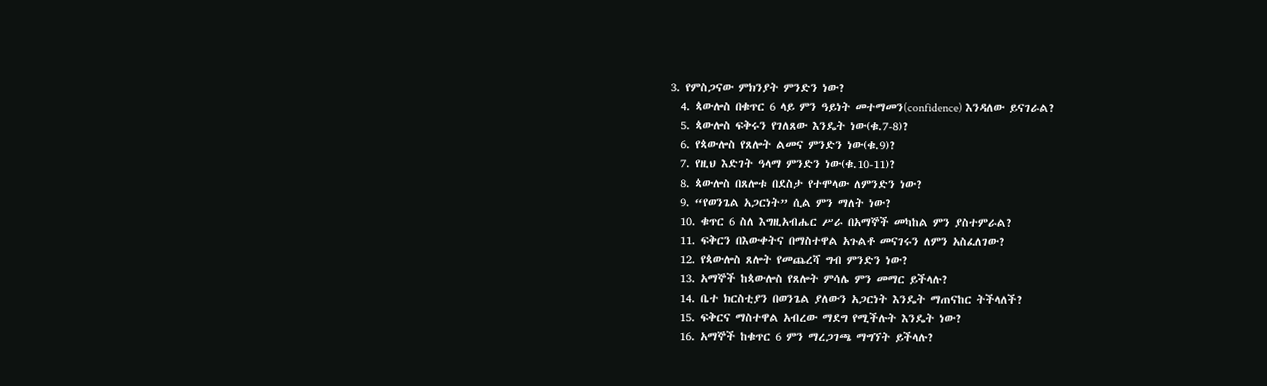3. የምስጋናው ምክንያት ምንድን ነው?
  4. ጳውሎስ በቁጥር 6 ላይ ምን ዓይነት መተማመን(confidence) እንዳለው ይናገራል?
  5. ጳውሎስ ፍቅሩን የገለጸው እንዴት ነው(ቁ.7-8)?
  6. የጳውሎስ የጸሎት ልመና ምንድን ነው(ቁ.9)?
  7. የዚህ እድገት ዓላማ ምንድን ነው(ቁ.10-11)?
  8. ጳውሎስ በጸሎቱ በደስታ የተሞላው ለምንድን ነው?
  9. “የወንጌል አጋርነት” ሲል ምን ማለት ነው?
  10. ቁጥር 6 ስለ እግዚአብሔር ሥራ በአማኞች መካከል ምን ያስተምራል?
  11. ፍቅርን በእውቀትና በማስተዋል አጉልቶ መናገሩን ለምን አስፈለገው?
  12. የጳውሎስ ጸሎት የመጨረሻ ግብ ምንድን ነው?
  13. አማኞች ከጳውሎስ የጸሎት ምሳሌ ምን መማር ይችላሉ?
  14. ቤተ ክርስቲያን በወንጌል ያለውን አጋርነት እንዴት ማጠናከር ትችላለች?
  15. ፍቅርና ማስተዋል አብረው ማደግ የሚችሉት እንዴት ነው?
  16. አማኞች ከቁጥር 6 ምን ማረጋገጫ ማግኘት ይችላሉ?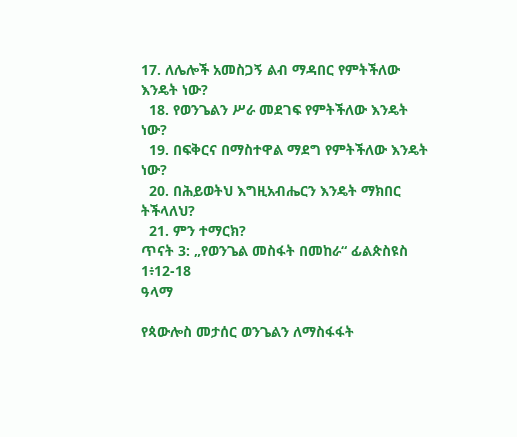17. ለሌሎች አመስጋኝ ልብ ማዳበር የምትችለው እንዴት ነው?
  18. የወንጌልን ሥራ መደገፍ የምትችለው እንዴት ነው?
  19. በፍቅርና በማስተዋል ማደግ የምትችለው እንዴት ነው?
  20. በሕይወትህ እግዚአብሔርን እንዴት ማክበር ትችላለህ?
  21. ምን ተማርክ?
ጥናት 3: „የወንጌል መስፋት በመከራ“ ፊልጵስዩስ 1፥12-18
ዓላማ

የጳውሎስ መታሰር ወንጌልን ለማስፋፋት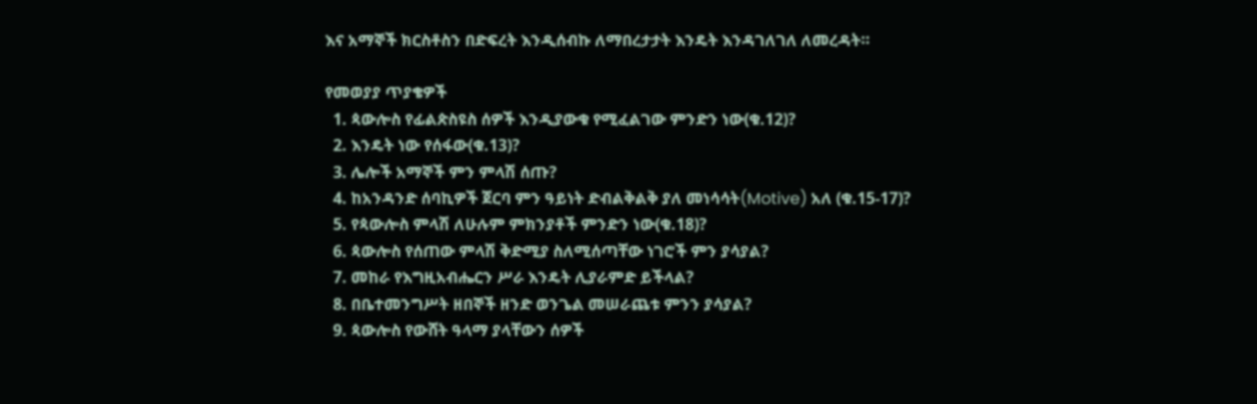እና አማኞች ክርስቶስን በድፍረት እንዲሰብኩ ለማበረታታት እንዴት እንዳገለገለ ለመረዳት።

የመወያያ ጥያቄዎች
  1. ጳውሎስ የፊልጵስዩስ ሰዎች እንዲያውቁ የሚፈልገው ምንድን ነው(ቁ.12)?
  2. እንዴት ነው የሰፋው(ቁ.13)?
  3. ሌሎች አማኞች ምን ምላሽ ሰጡ?
  4. ከአንዳንድ ሰባኪዎች ጀርባ ምን ዓይነት ድብልቅልቅ ያለ መነሳሳት(Motive) አለ (ቁ.15-17)?
  5. የጳውሎስ ምላሽ ለሁሉም ምክንያቶች ምንድን ነው(ቁ.18)?
  6. ጳውሎስ የሰጠው ምላሽ ቅድሚያ ስለሚሰጣቸው ነገሮች ምን ያሳያል?
  7. መከራ የእግዚአብሔርን ሥራ እንዴት ሊያራምድ ይችላል?
  8. በቤተመንግሥት ዘበኞች ዘንድ ወንጌል መሠራጨቱ ምንን ያሳያል?
  9. ጳውሎስ የውሸት ዓላማ ያላቸውን ሰዎች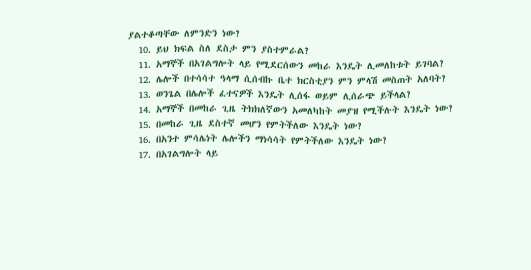ያልተቆጣቸው ለምንድን ነው?
  10. ይህ ክፍል ስለ ደስታ ምን ያስተምራል?
  11. አማኞች በአገልግሎት ላይ የሚደርሰውን መከራ እንዴት ሊመለከቱት ይገባል?
  12. ሌሎች በተሳሳተ ዓላማ ሲሰብኩ ቤተ ክርስቲያን ምን ምላሽ መስጠት አለባት?
  13. ወንጌል በሌሎች ፈተናዎች እንዴት ሊሰፋ ወይም ሊሰራጭ ይችላል?
  14. አማኞች በመከራ ጊዜ ትክክለኛውን አመለካከት መያዝ የሚችሉት እንዴት ነው?
  15. በመከራ ጊዜ ደስተኛ መሆን የምትችለው እንዴት ነው?
  16. በአንተ ምሳሌነት ሌሎችን ማነሳሳት የምትችለው እንዴት ነው?
  17. በአገልግሎት ላይ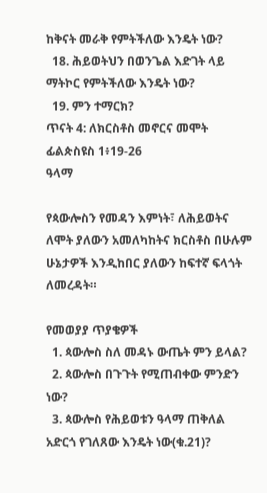ከቅናት መራቅ የምትችለው እንዴት ነው?
  18. ሕይወትህን በወንጌል እድገት ላይ ማትኮር የምትችለው እንዴት ነው?
  19. ምን ተማርክ?
ጥናት 4: ለክርስቶስ መኖርና መሞት ፊልጵስዩስ 1፥19-26
ዓላማ

የጳውሎስን የመዳን እምነት፣ ለሕይወትና ለሞት ያለውን አመለካከትና ክርስቶስ በሁሉም ሁኔታዎች እንዲከበር ያለውን ከፍተኛ ፍላጎት ለመረዳት።

የመወያያ ጥያቄዎች
  1. ጳውሎስ ስለ መዳኑ ውጤት ምን ይላል?
  2. ጳውሎስ በጉጉት የሚጠብቀው ምንድን ነው?
  3. ጳውሎስ የሕይወቱን ዓላማ ጠቅለል አድርጎ የገለጸው እንዴት ነው(ቁ.21)?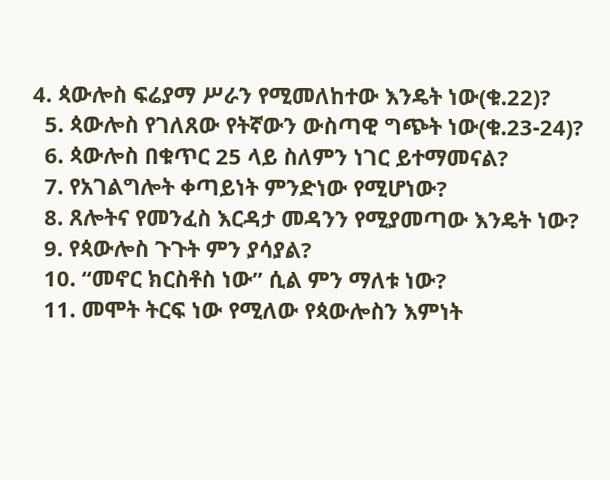4. ጳውሎስ ፍሬያማ ሥራን የሚመለከተው እንዴት ነው(ቁ.22)?
  5. ጳውሎስ የገለጸው የትኛውን ውስጣዊ ግጭት ነው(ቁ.23-24)?
  6. ጳውሎስ በቁጥር 25 ላይ ስለምን ነገር ይተማመናል?
  7. የአገልግሎት ቀጣይነት ምንድነው የሚሆነው?
  8. ጸሎትና የመንፈስ እርዳታ መዳንን የሚያመጣው እንዴት ነው?
  9. የጳውሎስ ጉጉት ምን ያሳያል?
  10. “መኖር ክርስቶስ ነው” ሲል ምን ማለቱ ነው?
  11. መሞት ትርፍ ነው የሚለው የጳውሎስን እምነት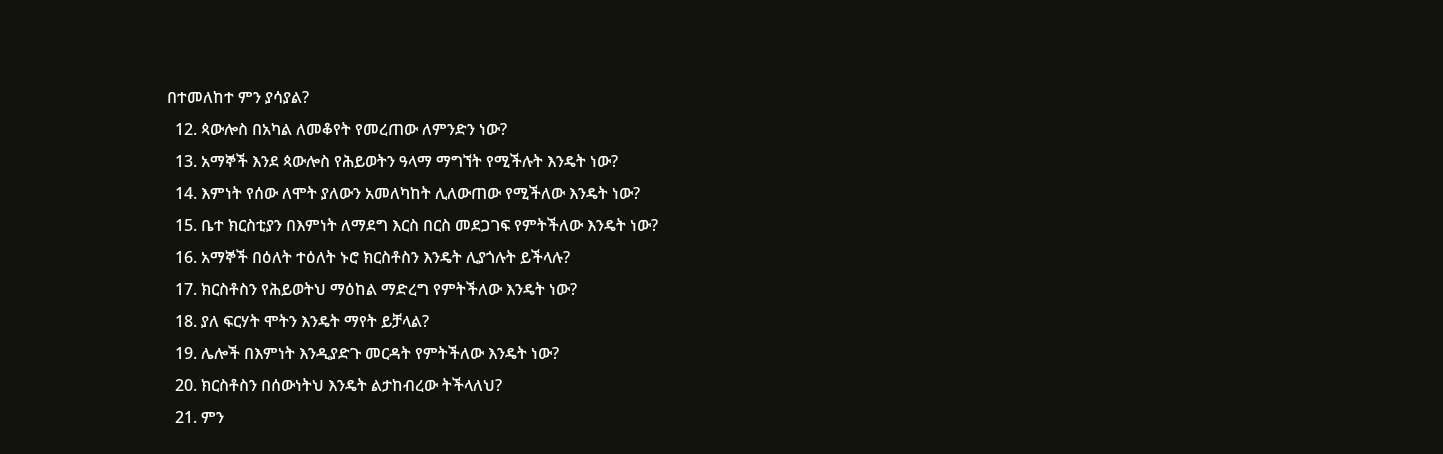በተመለከተ ምን ያሳያል?
  12. ጳውሎስ በአካል ለመቆየት የመረጠው ለምንድን ነው?
  13. አማኞች እንደ ጳውሎስ የሕይወትን ዓላማ ማግኘት የሚችሉት እንዴት ነው?
  14. እምነት የሰው ለሞት ያለውን አመለካከት ሊለውጠው የሚችለው እንዴት ነው?
  15. ቤተ ክርስቲያን በእምነት ለማደግ እርስ በርስ መደጋገፍ የምትችለው እንዴት ነው?
  16. አማኞች በዕለት ተዕለት ኑሮ ክርስቶስን እንዴት ሊያጎሉት ይችላሉ?
  17. ክርስቶስን የሕይወትህ ማዕከል ማድረግ የምትችለው እንዴት ነው?
  18. ያለ ፍርሃት ሞትን እንዴት ማየት ይቻላል?
  19. ሌሎች በእምነት እንዲያድጉ መርዳት የምትችለው እንዴት ነው?
  20. ክርስቶስን በሰውነትህ እንዴት ልታከብረው ትችላለህ?
  21. ምን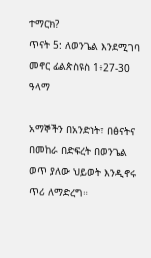ተማርክ?
ጥናት 5: ለወንጌል እንደሚገባ መኖር ፊልጵስዩስ 1፥27-30
ዓላማ

አማኞችን በአንድነት፣ በፅናትና በመከራ በድፍረት በወንጌል ወጥ ያለው ህይወት እንዲኖሩ ጥሪ ለማድረግ።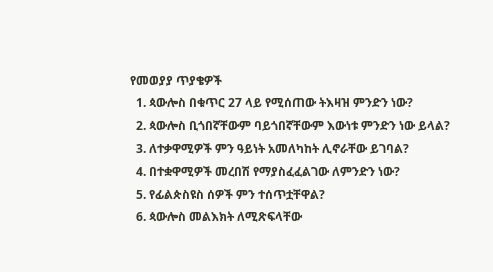የመወያያ ጥያቄዎች
  1. ጳውሎስ በቁጥር 27 ላይ የሚሰጠው ትእዛዝ ምንድን ነው?
  2. ጳውሎስ ቢጎበኛቸውም ባይጎበኛቸውም እውነቱ ምንድን ነው ይላል?
  3. ለተቃዋሚዎች ምን ዓይነት አመለካከት ሊኖራቸው ይገባል?
  4. በተቋዋሚዎች መረበሽ የማያስፈፈልገው ለምንድን ነው?
  5. የፊልጵስዩስ ሰዎች ምን ተሰጥቷቸዋል?
  6. ጳውሎስ መልእክት ለሚጽፍላቸው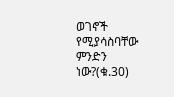ወገኖች የሚያሳስባቸው ምንድን ነው?(ቁ.30)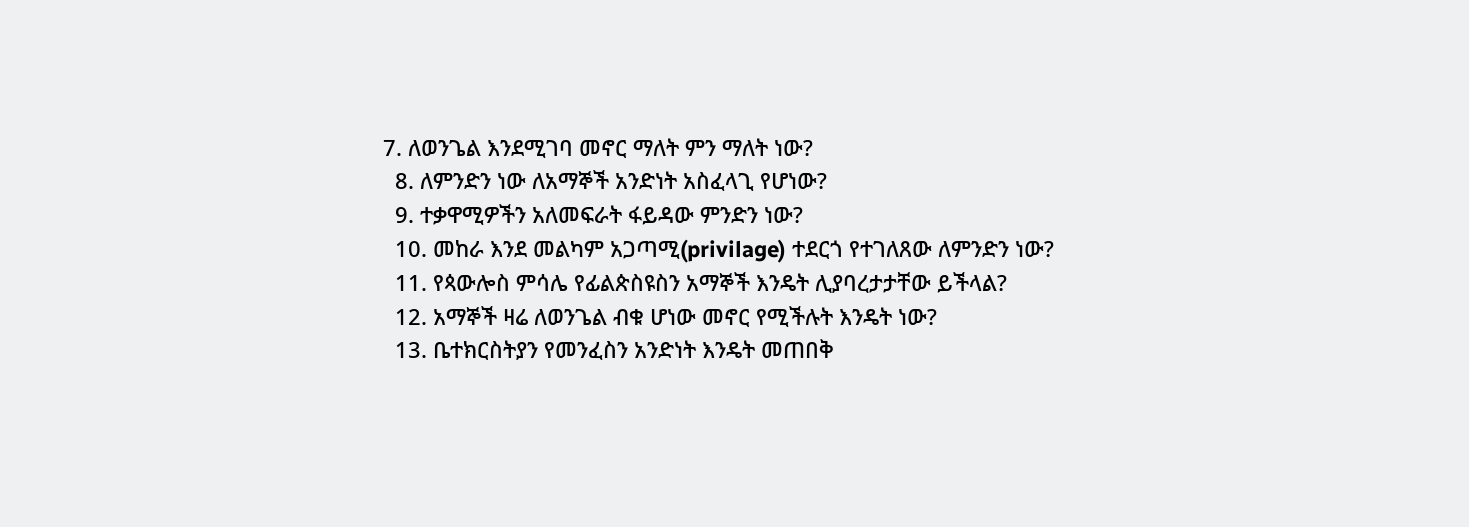7. ለወንጌል እንደሚገባ መኖር ማለት ምን ማለት ነው?
  8. ለምንድን ነው ለአማኞች አንድነት አስፈላጊ የሆነው?
  9. ተቃዋሚዎችን አለመፍራት ፋይዳው ምንድን ነው?
  10. መከራ እንደ መልካም አጋጣሚ(privilage) ተደርጎ የተገለጸው ለምንድን ነው?
  11. የጳውሎስ ምሳሌ የፊልጵስዩስን አማኞች እንዴት ሊያባረታታቸው ይችላል?
  12. አማኞች ዛሬ ለወንጌል ብቁ ሆነው መኖር የሚችሉት እንዴት ነው?
  13. ቤተክርስትያን የመንፈስን አንድነት እንዴት መጠበቅ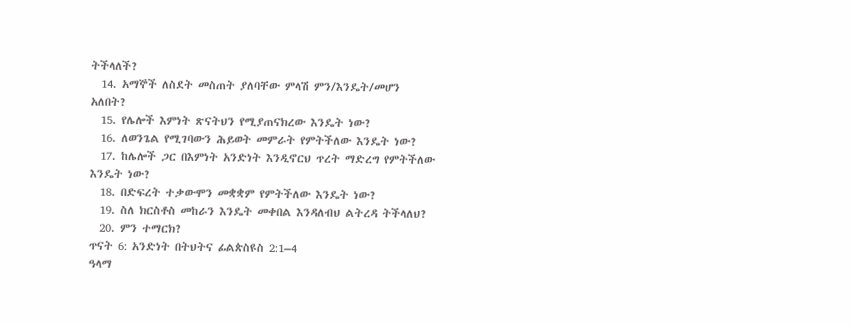ትችላለች?
  14. አማኞች ለስደት መስጠት ያለባቸው ምላሽ ምን/እንዴት/መሆን አለበት?
  15. የሌሎች እምነት ጽናትህን የሚያጠናክረው እንዴት ነው?
  16. ለወንጌል የሚገባውን ሕይወት መምራት የምትችለው እንዴት ነው?
  17. ከሌሎች ጋር በእምነት አንድነት እንዲኖርህ ጥረት ማድረግ የምትችለው እንዴት ነው?
  18. በድፍረት ተቃውሞን መቋቋም የምትችለው እንዴት ነው?
  19. ስለ ክርስቶስ መከራን እንዴት መቀበል እንዳለብህ ልትረዳ ትችላለህ?
  20. ምን ተማርክ?
ጥናት 6: አንድነት በትህትና ፊልጵስዩስ 2:1–4
ዓላማ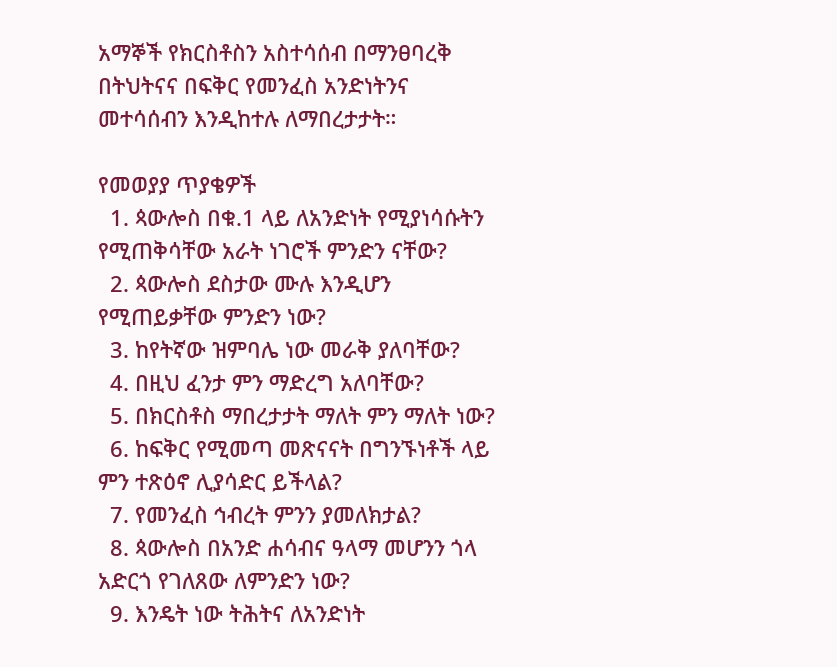አማኞች የክርስቶስን አስተሳሰብ በማንፀባረቅ በትህትናና በፍቅር የመንፈስ አንድነትንና መተሳሰብን እንዲከተሉ ለማበረታታት።

የመወያያ ጥያቄዎች
  1. ጳውሎስ በቁ.1 ላይ ለአንድነት የሚያነሳሱትን የሚጠቅሳቸው አራት ነገሮች ምንድን ናቸው?
  2. ጳውሎስ ደስታው ሙሉ እንዲሆን የሚጠይቃቸው ምንድን ነው?
  3. ከየትኛው ዝምባሌ ነው መራቅ ያለባቸው?
  4. በዚህ ፈንታ ምን ማድረግ አለባቸው?
  5. በክርስቶስ ማበረታታት ማለት ምን ማለት ነው?
  6. ከፍቅር የሚመጣ መጽናናት በግንኙነቶች ላይ ምን ተጽዕኖ ሊያሳድር ይችላል?
  7. የመንፈስ ኅብረት ምንን ያመለክታል?
  8. ጳውሎስ በአንድ ሐሳብና ዓላማ መሆንን ጎላ አድርጎ የገለጸው ለምንድን ነው?
  9. እንዴት ነው ትሕትና ለአንድነት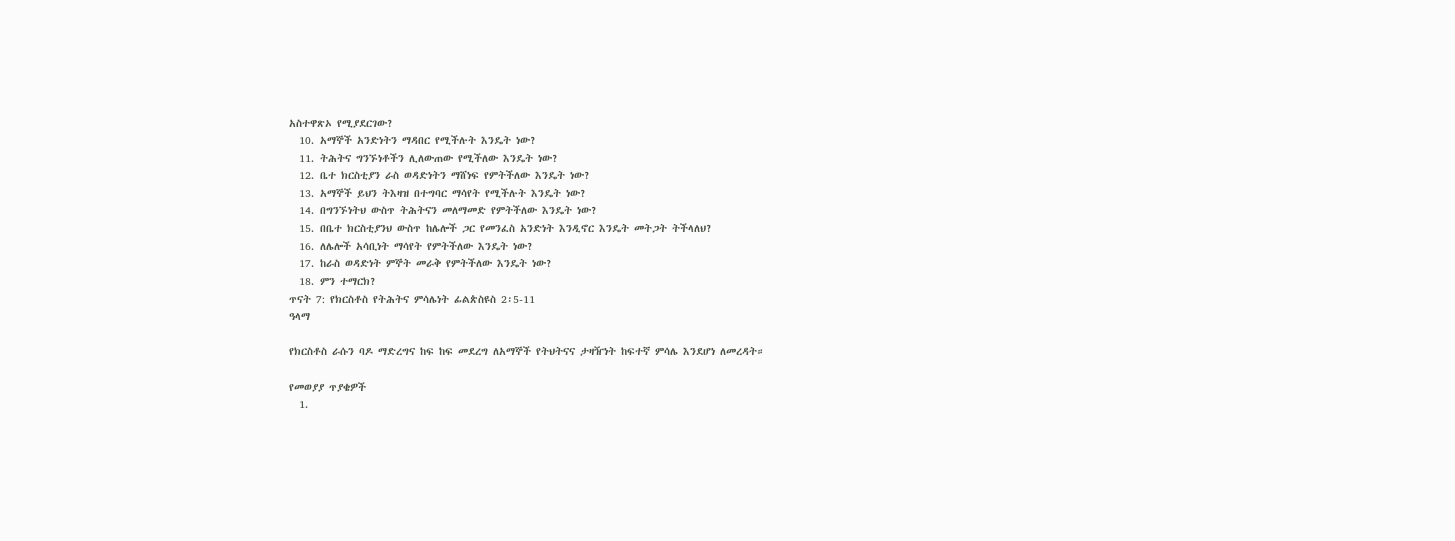አስተዋጽኦ የሚያደርገው?
  10. አማኞች አንድነትን ማዳበር የሚችሉት እንዴት ነው?
  11. ትሕትና ግንኙነቶችን ሊለውጠው የሚችለው እንዴት ነው?
  12. ቤተ ክርስቲያን ራስ ወዳድነትን ማሸነፍ የምትችለው እንዴት ነው?
  13. አማኞች ይህን ትእዛዝ በተግባር ማሳየት የሚችሉት እንዴት ነው?
  14. በግንኙነትህ ውስጥ ትሕትናን መለማመድ የምትችለው እንዴት ነው?
  15. በቤተ ክርስቲያንህ ውስጥ ከሌሎች ጋር የመንፈስ አንድነት እንዲኖር እንዴት መትጋት ትችላለህ?
  16. ለሌሎች አሳቢነት ማሳየት የምትችለው እንዴት ነው?
  17. ከራስ ወዳድነት ምኞት መራቅ የምትችለው እንዴት ነው?
  18. ምን ተማርክ?
ጥናት 7: የክርስቶስ የትሕትና ምሳሌነት ፊልጵስዩስ 2፡5-11
ዓላማ

የክርስቶስ ራሱን ባዶ ማድረግና ከፍ ከፍ መደረግ ለአማኞች የትህትናና ታዛዥነት ከፍተኛ ምሳሌ እንደሆነ ለመረዳት።

የመወያያ ጥያቄዎች
  1.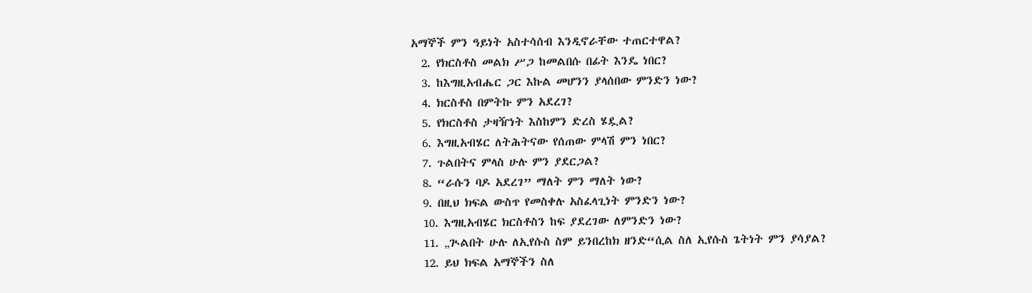አማኞች ምን ዓይነት አስተሳሰብ እንዲኖራቸው ተጠርተዋል?
  2. የክርስቶስ መልክ ሥጋ ከመልበሱ በፊት እንዴ ነበር?
  3. ከእግዚአብሔር ጋር እኩል መሆንን ያላሰበው ምንድን ነው?
  4. ክርስቶስ በምትኩ ምን አደረገ?
  5. የክርስቶስ ታዛዥነት እስከምን ድረስ ሄዷል?
  6. እግዚአብሄር ለትሕትናው የሰጠው ምላሽ ምን ነበር?
  7. ጉልበትና ምላስ ሁሉ ምን ያደርጋል?
  8. “ራሱን ባዶ አደረገ” ማለት ምን ማለት ነው?
  9. በዚህ ክፍል ውስጥ የመስቀሉ አስፈላጊነት ምንድን ነው?
  10. እግዚአብሄር ክርስቶስን ከፍ ያደረገው ለምንድን ነው?
  11. „ጒልበት ሁሉ ለኢየሱስ ስም ይንበረከክ ዘንድ“ሲል ስለ ኢየሱስ ጌትነት ምን ያሳያል?
  12. ይህ ክፍል አማኞችን ስለ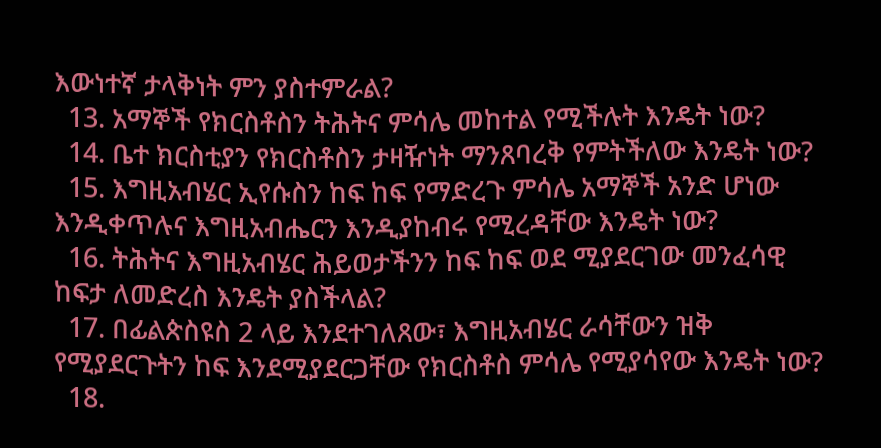እውነተኛ ታላቅነት ምን ያስተምራል?
  13. አማኞች የክርስቶስን ትሕትና ምሳሌ መከተል የሚችሉት እንዴት ነው?
  14. ቤተ ክርስቲያን የክርስቶስን ታዛዥነት ማንጸባረቅ የምትችለው እንዴት ነው?
  15. እግዚአብሄር ኢየሱስን ከፍ ከፍ የማድረጉ ምሳሌ አማኞች አንድ ሆነው እንዲቀጥሉና እግዚአብሔርን እንዲያከብሩ የሚረዳቸው እንዴት ነው?
  16. ትሕትና እግዚአብሄር ሕይወታችንን ከፍ ከፍ ወደ ሚያደርገው መንፈሳዊ ከፍታ ለመድረስ እንዴት ያስችላል?
  17. በፊልጵስዩስ 2 ላይ እንደተገለጸው፣ እግዚአብሄር ራሳቸውን ዝቅ የሚያደርጉትን ከፍ እንደሚያደርጋቸው የክርስቶስ ምሳሌ የሚያሳየው እንዴት ነው?
  18.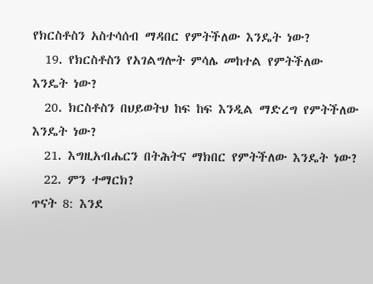የክርስቶስን አስተሳሰብ ማዳበር የምትችለው እንዴት ነው?
  19. የክርስቶስን የአገልግሎት ምሳሌ መከተል የምትችለው እንዴት ነው?
  20. ክርስቶስን በህይወትህ ከፍ ከፍ እንዲል ማድረግ የምትችለው እንዴት ነው?
  21. እግዚአብሔርን በትሕትና ማክበር የምትችለው እንዴት ነው?
  22. ምን ተማርክ?
ጥናት 8: እንደ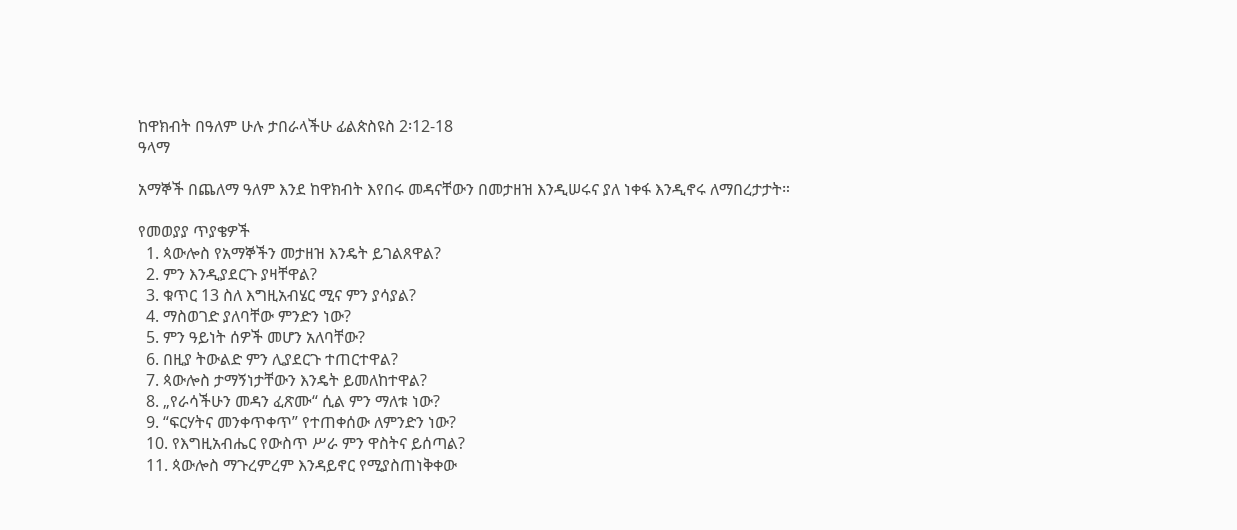ከዋክብት በዓለም ሁሉ ታበራላችሁ ፊልጵስዩስ 2፡12-18
ዓላማ

አማኞች በጨለማ ዓለም እንደ ከዋክብት እየበሩ መዳናቸውን በመታዘዝ እንዲሠሩና ያለ ነቀፋ እንዲኖሩ ለማበረታታት።

የመወያያ ጥያቄዎች
  1. ጳውሎስ የአማኞችን መታዘዝ እንዴት ይገልጸዋል?
  2. ምን እንዲያደርጉ ያዛቸዋል?
  3. ቁጥር 13 ስለ እግዚአብሄር ሚና ምን ያሳያል?
  4. ማስወገድ ያለባቸው ምንድን ነው?
  5. ምን ዓይነት ሰዎች መሆን አለባቸው?
  6. በዚያ ትውልድ ምን ሊያደርጉ ተጠርተዋል?
  7. ጳውሎስ ታማኝነታቸውን እንዴት ይመለከተዋል?
  8. „የራሳችሁን መዳን ፈጽሙ“ ሲል ምን ማለቱ ነው?
  9. “ፍርሃትና መንቀጥቀጥ” የተጠቀሰው ለምንድን ነው?
  10. የእግዚአብሔር የውስጥ ሥራ ምን ዋስትና ይሰጣል?
  11. ጳውሎስ ማጉረምረም እንዳይኖር የሚያስጠነቅቀው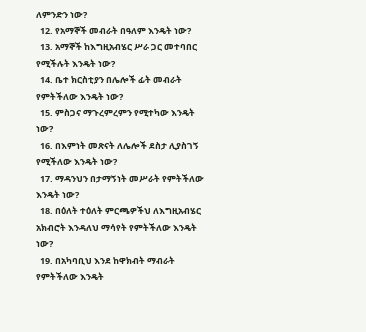ለምንድን ነው?
  12. የአማኞች መብራት በዓለም እንዴት ነው?
  13. አማኞች ከእግዚአብሄር ሥራ ጋር መተባበር የሚችሉት እንዴት ነው?
  14. ቤተ ክርስቲያን በሌሎች ፊት መብራት የምትችለው እንዴት ነው?
  15. ምስጋና ማጉረምረምን የሚተካው እንዴት ነው?
  16. በእምነት መጽናት ለሌሎች ደስታ ሊያስገኝ የሚችለው እንዴት ነው?
  17. ማዳንህን በታማኝነት መሥራት የምትችለው እንዴት ነው?
  18. በዕለት ተዕለት ምርጫዎችህ ለእግዚአብሄር አክብሮት እንዳለህ ማሳየት የምትችለው እንዴት ነው?
  19. በአካባቢህ እንደ ከዋክብት ማብራት የምትችለው እንዴት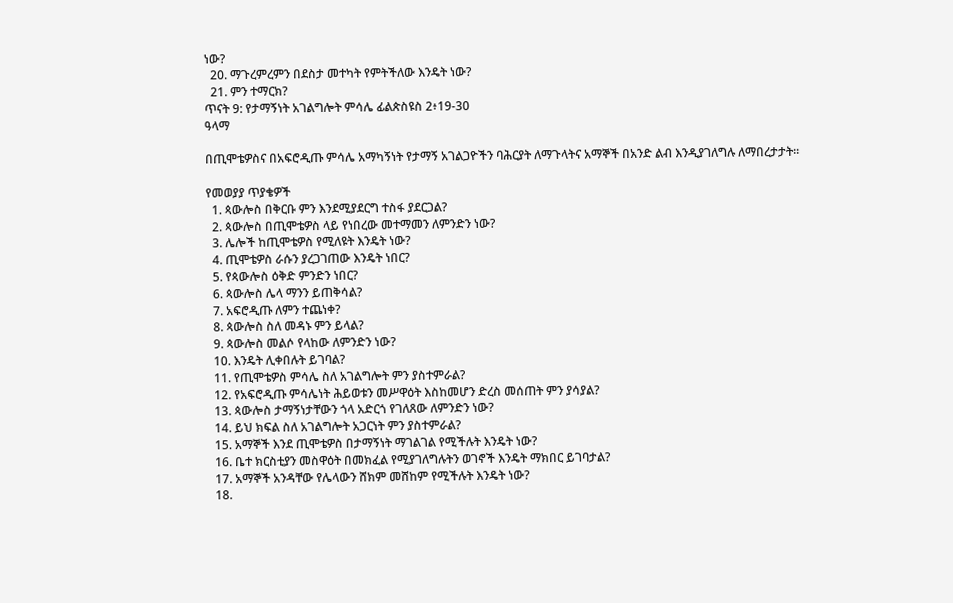ነው?
  20. ማጉረምረምን በደስታ መተካት የምትችለው እንዴት ነው?
  21. ምን ተማርክ?
ጥናት 9: የታማኝነት አገልግሎት ምሳሌ ፊልጵስዩስ 2፥19-30
ዓላማ

በጢሞቴዎስና በአፍሮዲጡ ምሳሌ አማካኝነት የታማኝ አገልጋዮችን ባሕርያት ለማጉላትና አማኞች በአንድ ልብ እንዲያገለግሉ ለማበረታታት።

የመወያያ ጥያቄዎች
  1. ጳውሎስ በቅርቡ ምን እንደሚያደርግ ተስፋ ያደርጋል?
  2. ጳውሎስ በጢሞቴዎስ ላይ የነበረው መተማመን ለምንድን ነው?
  3. ሌሎች ከጢሞቴዎስ የሚለዩት እንዴት ነው?
  4. ጢሞቴዎስ ራሱን ያረጋገጠው እንዴት ነበር?
  5. የጳውሎስ ዕቅድ ምንድን ነበር?
  6. ጳውሎስ ሌላ ማንን ይጠቅሳል?
  7. አፍሮዲጡ ለምን ተጨነቀ?
  8. ጳውሎስ ስለ መዳኑ ምን ይላል?
  9. ጳውሎስ መልሶ የላከው ለምንድን ነው?
  10. እንዴት ሊቀበሉት ይገባል?
  11. የጢሞቴዎስ ምሳሌ ስለ አገልግሎት ምን ያስተምራል?
  12. የአፍሮዲጡ ምሳሌነት ሕይወቱን መሥዋዕት እስከመሆን ድረስ መሰጠት ምን ያሳያል?
  13. ጳውሎስ ታማኝነታቸውን ጎላ አድርጎ የገለጸው ለምንድን ነው?
  14. ይህ ክፍል ስለ አገልግሎት አጋርነት ምን ያስተምራል?
  15. አማኞች እንደ ጢሞቴዎስ በታማኝነት ማገልገል የሚችሉት እንዴት ነው?
  16. ቤተ ክርስቲያን መስዋዕት በመክፈል የሚያገለግሉትን ወገኖች እንዴት ማክበር ይገባታል?
  17. አማኞች አንዳቸው የሌላውን ሸክም መሸከም የሚችሉት እንዴት ነው?
  18.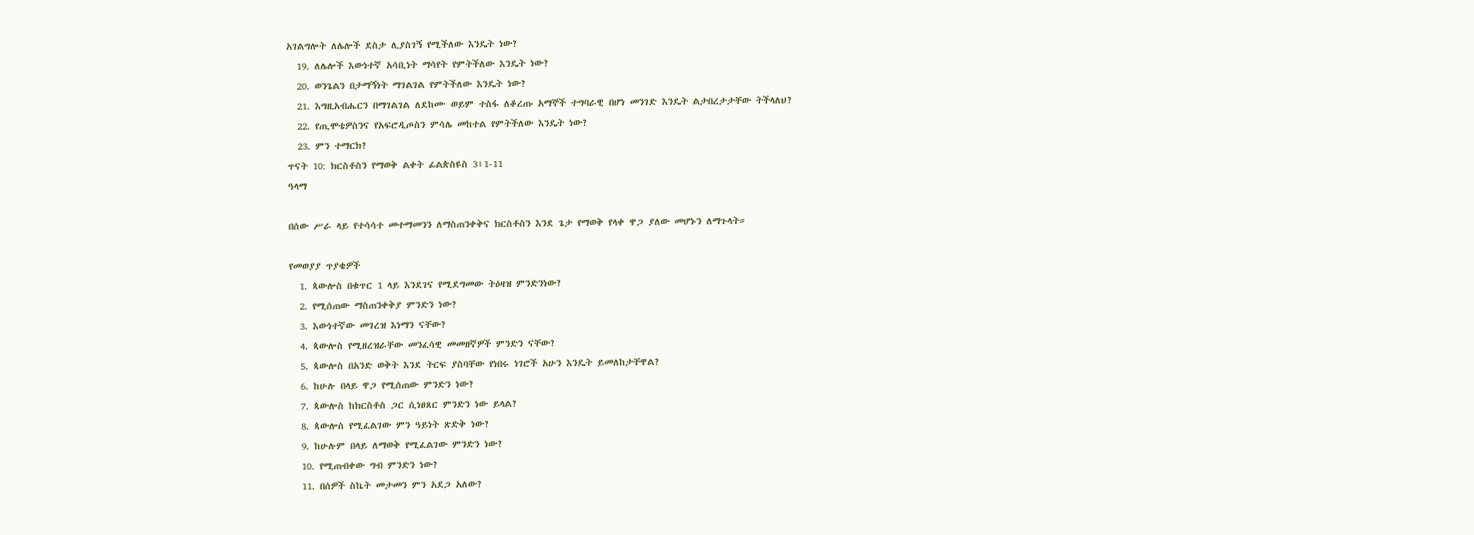አገልግሎት ለሌሎች ደስታ ሊያስገኝ የሚችለው እንዴት ነው?
  19. ለሌሎች እውነተኛ አሳቢነት ማሳየት የምትችለው እንዴት ነው?
  20. ወንጌልን በታማኝነት ማገልገል የምትችለው እንዴት ነው?
  21. እግዚአብሔርን በማገልገል ለደከሙ ወይም ተስፋ ለቆረጡ አማኞች ተግባራዊ በሆነ መንገድ እንዴት ልታበረታታቸው ትችላለህ?
  22. የጢሞቴዎስንና የአፍሮዲጦስን ምሳሌ መከተል የምትችለው እንዴት ነው?
  23. ምን ተማርክ?
ጥናት 10: ክርስቶስን የማወቅ ልቀት ፊልጵስዩስ 3፥1-11
ዓላማ

በሰው ሥራ ላይ የተሳሳተ መተማመንን ለማስጠንቀቅና ክርስቶስን እንደ ጌታ የማወቅ የላቀ ዋጋ ያለው መሆኑን ለማጉላት።

የመወያያ ጥያቄዎች
  1. ጳውሎስ በቁጥር 1 ላይ እንደገና የሚደግመው ትዕዛዝ ምንድንነው?
  2. የሚሰጠው ማስጠንቀቅያ ምንድን ነው?
  3. እውነተኛው መገረዝ እነማን ናቸው?
  4. ጳውሎስ የሚዘረዝራቸው መንፈሳዊ መመዘኛዎች ምንድን ናቸው?
  5. ጳውሎስ በአንድ ወቅት እንደ ትርፍ ያስባቸው የነበሩ ነገሮች አሁን እንዴት ይመለከታቸዋል?
  6. ከሁሉ በላይ ዋጋ የሚሰጠው ምንድን ነው?
  7. ጳውሎስ ከክርስቶስ ጋር ሲነፀጸር ምንድን ነው ይላል?
  8. ጳውሎስ የሚፈልገው ምን ዓይነት ጽድቅ ነው?
  9. ከሁሉም በላይ ለማወቅ የሚፈልገው ምንድን ነው?
  10. የሚጠብቀው ግብ ምንድን ነው?
  11. በሰዎች ስኬት መታመን ምን አደጋ አለው?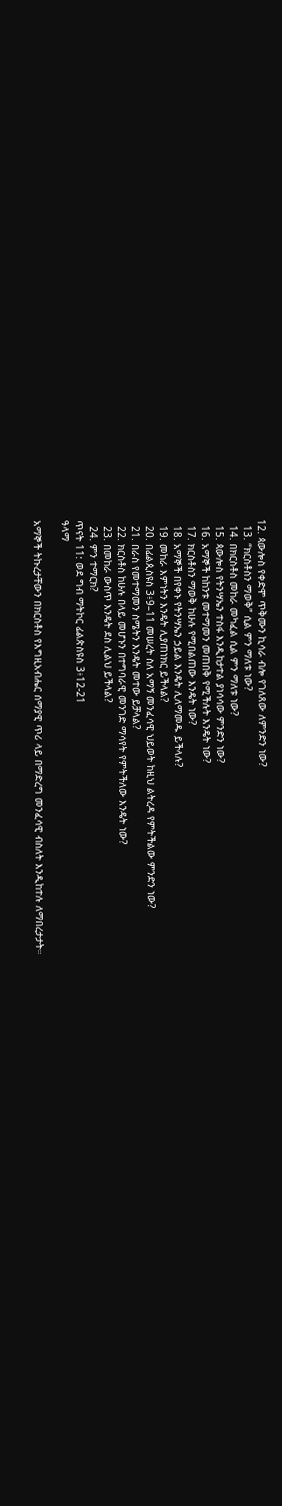12. ጳውሎስ የቀድሞ ጥቅሙን ኪሳራ ብሎ የገለጸው ለምንድን ነው?
  13. “ክርስቶስን ማወቅ” ሲል ምን ማለቱ ነው?
  14. በክርስቶስ መከራ መካፈል ሲል ምን ማለቱ ነው?
  15. ጳውሎስ የትንሣኤን ተስፋ እንዲከታተል ያነሳሳው ምንድን ነው?
  16. አማኞች ከከንቱ መተማመን መጠበቅ የሚችሉት እንዴት ነው?
  17. ክርስቶስን ማወቅ ከሁሉ የሚበልጠው እንዴት ነው?
  18. አማኞች በየቀኑ የትንሣኤን ኃይል እንዴት ሊለማመዱ ይችላሉ?
  19. መከራ እምነትን እንዴት ሊያጠነክር ይችላል?
  20. በፊልጲስዩስ 3፥9–11 መሠረት ስለ አማኝ መንፈሳዊ ህይወት ከዚህ ልትረዳ የምትችልው ምንድን ነው?
  21. በራስ የመተማመን ስሜትን እንዴት መተው ይቻላል?
  22. ክርስቶስ ከሁሉ በላይ መሆኑን በተግባራዊ መንገድ ማሳየት የምትችለው እንዴት ነው?
  23. በመከራ ውስጥ እንዴት ደስ ሊልህ ይችላል?
  24. ምን ተማርክ?
ጥናት 11: ወደ ግብ ማትኮር ፊልጵስዩስ 3፥12-21
ዓላማ

አማኞች ትኩረታቸውን በክርስቶስ የእግዚአብሔር ሰማያዊ ጥሪ ላይ በማድረግ መንፈሳዊ ብስለት እንዲከተሉ ለማበረታታት።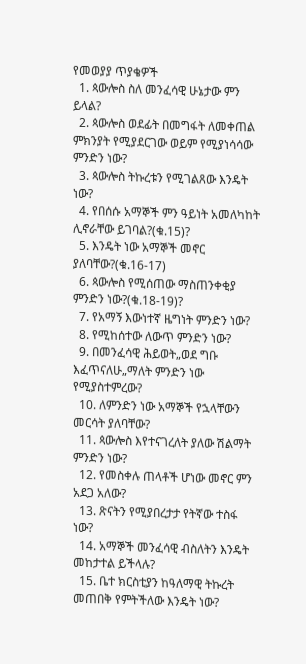የመወያያ ጥያቄዎች
  1. ጳውሎስ ስለ መንፈሳዊ ሁኔታው ምን ይላል?
  2. ጳውሎስ ወደፊት በመግፋት ለመቀጠል ምክንያት የሚያደርገው ወይም የሚያነሳሳው ምንድን ነው?
  3. ጳውሎስ ትኩረቱን የሚገልጸው እንዴት ነው?
  4. የበሰሱ አማኞች ምን ዓይነት አመለካከት ሊኖራቸው ይገባል?(ቁ.15)?
  5. እንዴት ነው አማኞች መኖር ያለባቸው?(ቁ.16-17)
  6. ጳውሎስ የሚሰጠው ማስጠንቀቂያ ምንድን ነው?(ቁ.18-19)?
  7. የአማኝ እውነተኛ ዜግነት ምንድን ነው?
  8. የሚከሰተው ለውጥ ምንድን ነው?
  9. በመንፈሳዊ ሕይወት„ወደ ግቡ እፈጥናለሁ„ማለት ምንድን ነው የሚያስተምረው?
  10. ለምንድን ነው አማኞች የኋላቸውን መርሳት ያለባቸው?
  11. ጳውሎስ እየተናገረለት ያለው ሽልማት ምንድን ነው?
  12. የመስቀሉ ጠላቶች ሆነው መኖር ምን አደጋ አለው?
  13. ጽናትን የሚያበረታታ የትኛው ተስፋ ነው?
  14. አማኞች መንፈሳዊ ብስለትን እንዴት መከታተል ይችላሉ?
  15. ቤተ ክርስቲያን ከዓለማዊ ትኩረት መጠበቅ የምትችለው እንዴት ነው?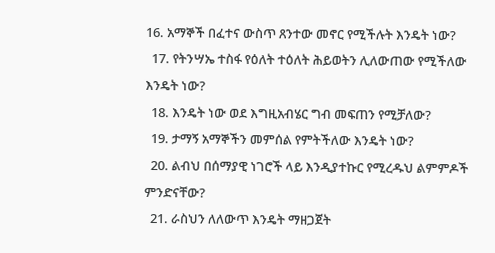16. አማኞች በፈተና ውስጥ ጸንተው መኖር የሚችሉት እንዴት ነው?
  17. የትንሣኤ ተስፋ የዕለት ተዕለት ሕይወትን ሊለውጠው የሚችለው እንዴት ነው?
  18. እንዴት ነው ወደ እግዚአብሄር ግብ መፍጠን የሚቻለው?
  19. ታማኝ አማኞችን መምሰል የምትችለው እንዴት ነው?
  20. ልብህ በሰማያዊ ነገሮች ላይ እንዲያተኩር የሚረዱህ ልምምዶች ምንድናቸው?
  21. ራስህን ለለውጥ እንዴት ማዘጋጀት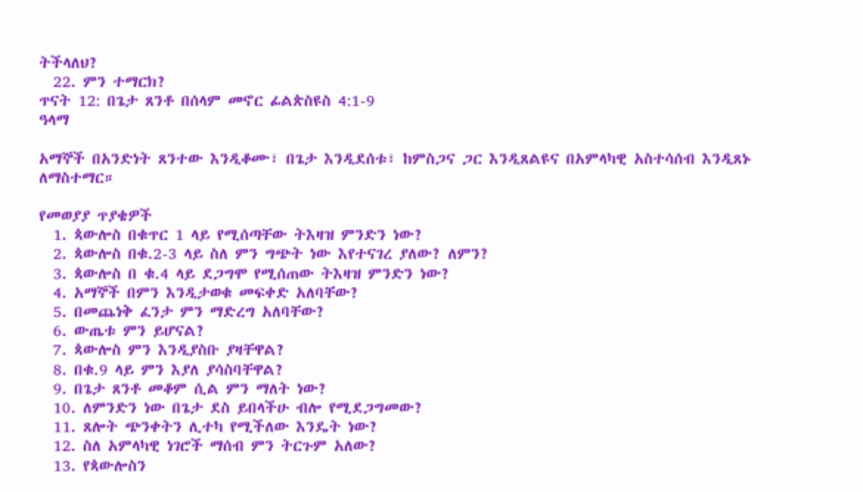ትችላለህ?
  22. ምን ተማርክ?
ጥናት 12: በጌታ ጸንቶ በሰላም መኖር ፊልጵስዩስ 4:1-9
ዓላማ

አማኞች በአንድነት ጸንተው እንዲቆሙ፣ በጌታ እንዲደሰቱ፣ ከምስጋና ጋር እንዲጸልዩና በአምላካዊ አስተሳሰብ እንዲጸኑ ለማስተማር።

የመወያያ ጥያቄዎች
  1. ጳውሎስ በቁጥር 1 ላይ የሚሰጣቸው ትእዛዝ ምንድን ነው?
  2. ጳውሎስ በቁ.2-3 ላይ ስለ ምን ግጭት ነው እየተናገረ ያለው? ለምን?
  3. ጳውሎስ በ ቁ.4 ላይ ደጋግሞ የሚሰጠው ትእዛዝ ምንድን ነው?
  4. አማኞች በምን እንዲታወቁ መፍቀድ አለባቸው?
  5. በመጨነቅ ፈንታ ምን ማድረግ አለባቸው?
  6. ውጤቱ ምን ይሆናል?
  7. ጳውሎስ ምን እንዲያስቡ ያዛቸዋል?
  8. በቁ.9 ላይ ምን እያለ ያሳስባቸዋል?
  9. በጌታ ጸንቶ መቆም ሲል ምን ማለት ነው?
  10. ለምንድን ነው በጌታ ደስ ይበላችሁ ብሎ የሚደጋግመው?
  11. ጸሎት ጭንቀትን ሊተካ የሚችለው እንዴት ነው?
  12. ስለ አምላካዊ ነገሮች ማሰብ ምን ትርጉም አለው?
  13. የጳውሎስን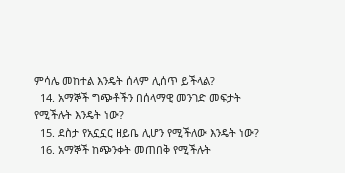ምሳሌ መከተል እንዴት ሰላም ሊሰጥ ይችላል?
  14. አማኞች ግጭቶችን በሰላማዊ መንገድ መፍታት የሚችሉት እንዴት ነው?
  15. ደስታ የአኗኗር ዘይቤ ሊሆን የሚችለው እንዴት ነው?
  16. አማኞች ከጭንቀት መጠበቅ የሚችሉት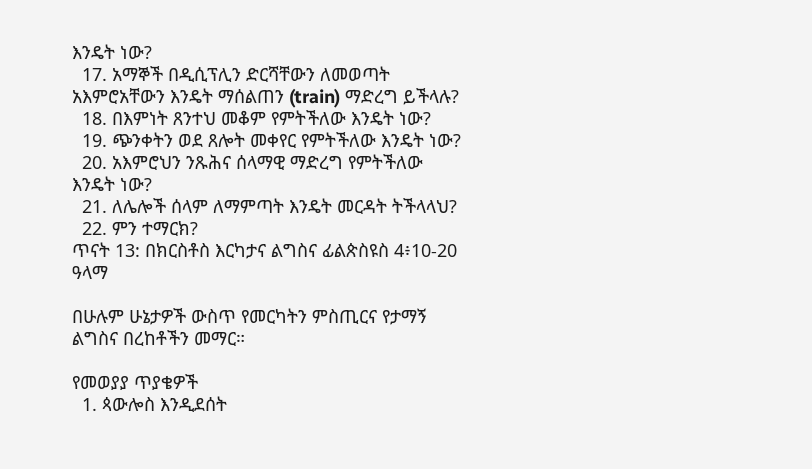እንዴት ነው?
  17. አማኞች በዲሲፕሊን ድርሻቸውን ለመወጣት አእምሮአቸውን እንዴት ማሰልጠን (train) ማድረግ ይችላሉ?
  18. በእምነት ጸንተህ መቆም የምትችለው እንዴት ነው?
  19. ጭንቀትን ወደ ጸሎት መቀየር የምትችለው እንዴት ነው?
  20. አእምሮህን ንጹሕና ሰላማዊ ማድረግ የምትችለው እንዴት ነው?
  21. ለሌሎች ሰላም ለማምጣት እንዴት መርዳት ትችላላህ?
  22. ምን ተማርክ?
ጥናት 13: በክርስቶስ እርካታና ልግስና ፊልጵስዩስ 4፥10-20
ዓላማ

በሁሉም ሁኔታዎች ውስጥ የመርካትን ምስጢርና የታማኝ ልግስና በረከቶችን መማር።

የመወያያ ጥያቄዎች
  1. ጳውሎስ እንዲደሰት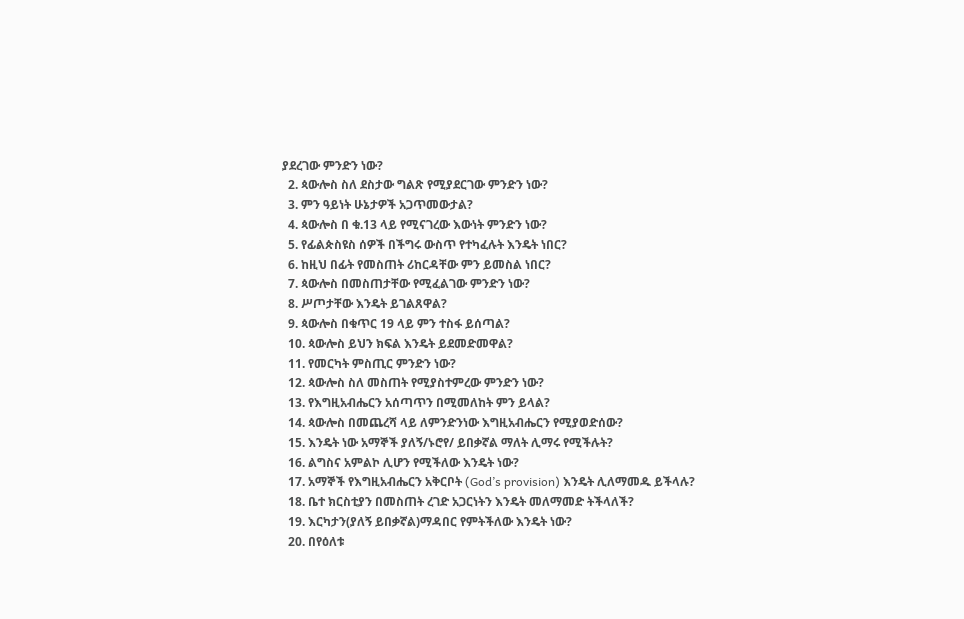ያደረገው ምንድን ነው?
  2. ጳውሎስ ስለ ደስታው ግልጽ የሚያደርገው ምንድን ነው?
  3. ምን ዓይነት ሁኔታዎች አጋጥመውታል?
  4. ጳውሎስ በ ቁ.13 ላይ የሚናገረው እውነት ምንድን ነው?
  5. የፊልጵስዩስ ሰዎች በችግሩ ውስጥ የተካፈሉት እንዴት ነበር?
  6. ከዚህ በፊት የመስጠት ሪከርዳቸው ምን ይመስል ነበር?
  7. ጳውሎስ በመስጠታቸው የሚፈልገው ምንድን ነው?
  8. ሥጦታቸው እንዴት ይገልጸዋል?
  9. ጳውሎስ በቁጥር 19 ላይ ምን ተስፋ ይሰጣል?
  10. ጳውሎስ ይህን ክፍል እንዴት ይደመድመዋል?
  11. የመርካት ምስጢር ምንድን ነው?
  12. ጳውሎስ ስለ መስጠት የሚያስተምረው ምንድን ነው?
  13. የእግዚአብሔርን አሰጣጥን በሚመለከት ምን ይላል?
  14. ጳውሎስ በመጨረሻ ላይ ለምንድንነው እግዚአብሔርን የሚያወድሰው?
  15. እንዴት ነው አማኞች ያለኝ/ኑሮየ/ ይበቃኛል ማለት ሊማሩ የሚችሉት?
  16. ልግስና አምልኮ ሊሆን የሚችለው እንዴት ነው?
  17. አማኞች የእግዚአብሔርን አቅርቦት (God’s provision) እንዴት ሊለማመዱ ይችላሉ?
  18. ቤተ ክርስቲያን በመስጠት ረገድ አጋርነትን እንዴት መለማመድ ትችላለች?
  19. እርካታን(ያለኝ ይበቃኛል)ማዳበር የምትችለው እንዴት ነው?
  20. በየዕለቱ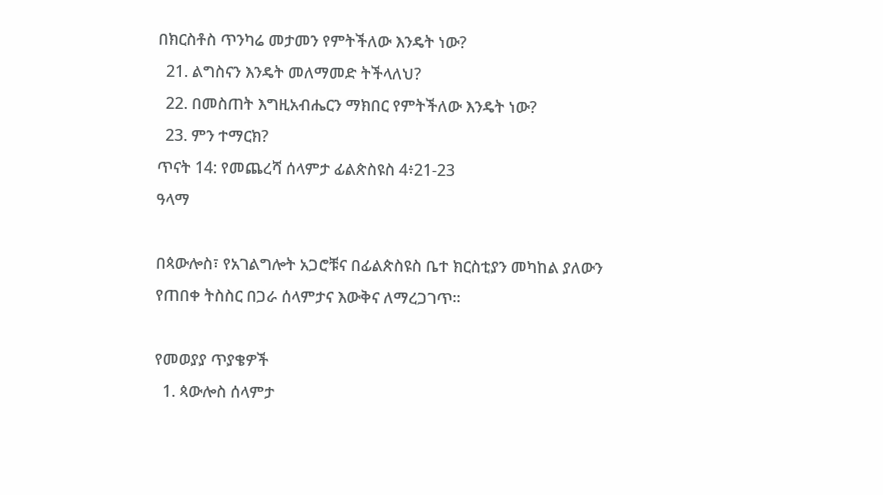በክርስቶስ ጥንካሬ መታመን የምትችለው እንዴት ነው?
  21. ልግስናን እንዴት መለማመድ ትችላለህ?
  22. በመስጠት እግዚአብሔርን ማክበር የምትችለው እንዴት ነው?
  23. ምን ተማርክ?
ጥናት 14: የመጨረሻ ሰላምታ ፊልጵስዩስ 4፥21-23
ዓላማ

በጳውሎስ፣ የአገልግሎት አጋሮቹና በፊልጵስዩስ ቤተ ክርስቲያን መካከል ያለውን የጠበቀ ትስስር በጋራ ሰላምታና እውቅና ለማረጋገጥ።

የመወያያ ጥያቄዎች
  1. ጳውሎስ ሰላምታ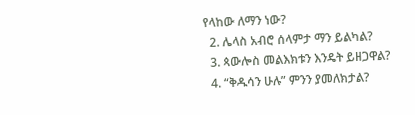የላከው ለማን ነው?
  2. ሌላስ አብሮ ሰላምታ ማን ይልካል?
  3. ጳውሎስ መልእክቱን እንዴት ይዘጋዋል?
  4. “ቅዱሳን ሁሉ” ምንን ያመለክታል?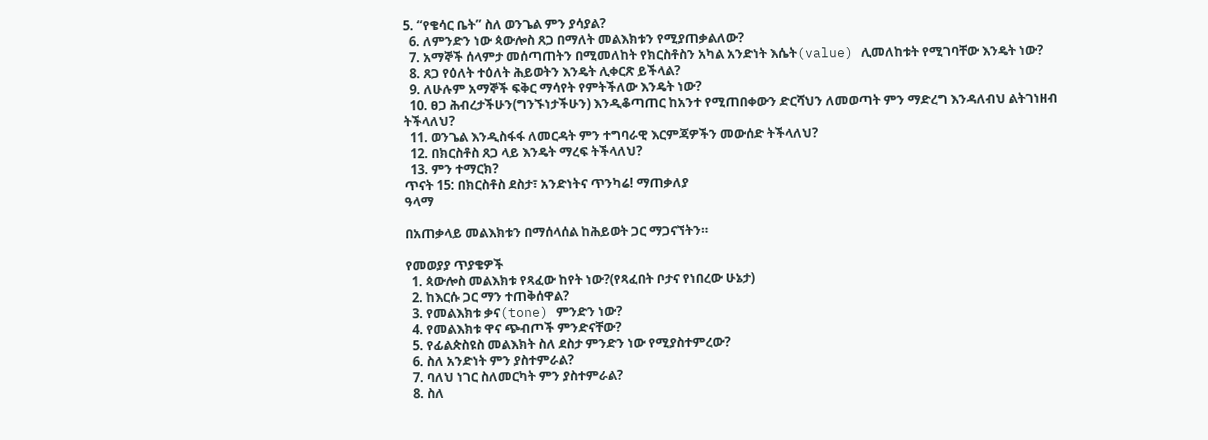5. “የቄሳር ቤት” ስለ ወንጌል ምን ያሳያል?
  6. ለምንድን ነው ጳውሎስ ጸጋ በማለት መልእክቱን የሚያጠቃልለው?
  7. አማኞች ሰላምታ መሰጣጠትን በሚመለከት የክርስቶስን አካል አንድነት እሴት(value) ሊመለከቱት የሚገባቸው እንዴት ነው?
  8. ጸጋ የዕለት ተዕለት ሕይወትን እንዴት ሊቀርጽ ይችላል?
  9. ለሁሉም አማኞች ፍቅር ማሳየት የምትችለው እንዴት ነው?
  10. ፀጋ ሕብረታችሁን(ግንኙነታችሁን) እንዲቆጣጠር ከአንተ የሚጠበቀውን ድርሻህን ለመወጣት ምን ማድረግ እንዳለብህ ልትገነዘብ ትችላለህ?
  11. ወንጌል እንዲስፋፋ ለመርዳት ምን ተግባራዊ እርምጃዎችን መውሰድ ትችላለህ?
  12. በክርስቶስ ጸጋ ላይ እንዴት ማረፍ ትችላለህ?
  13. ምን ተማርክ?
ጥናት 15: በክርስቶስ ደስታ፣ አንድነትና ጥንካሬ! ማጠቃለያ
ዓላማ

በአጠቃላይ መልእክቱን በማሰላሰል ከሕይወት ጋር ማጋናኘትን።

የመወያያ ጥያቄዎች
  1. ጳውሎስ መልእክቱ የጻፈው ከየት ነው?(የጻፈበት ቦታና የነበረው ሁኔታ)
  2. ከእርሱ ጋር ማን ተጠቅሰዋል?
  3. የመልእክቱ ቃና(tone) ምንድን ነው?
  4. የመልእክቱ ዋና ጭብጦች ምንድናቸው?
  5. የፊልጵስዩስ መልእክት ስለ ደስታ ምንድን ነው የሚያስተምረው?
  6. ስለ አንድነት ምን ያስተምራል?
  7. ባለህ ነገር ስለመርካት ምን ያስተምራል?
  8. ስለ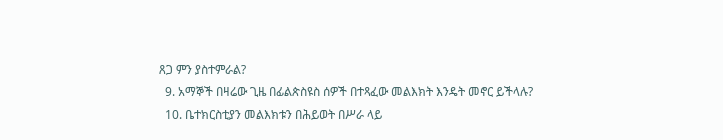ጸጋ ምን ያስተምራል?
  9. አማኞች በዛሬው ጊዜ በፊልጵስዩስ ሰዎች በተጻፈው መልእክት እንዴት መኖር ይችላሉ?
  10. ቤተክርስቲያን መልእክቱን በሕይወት በሥራ ላይ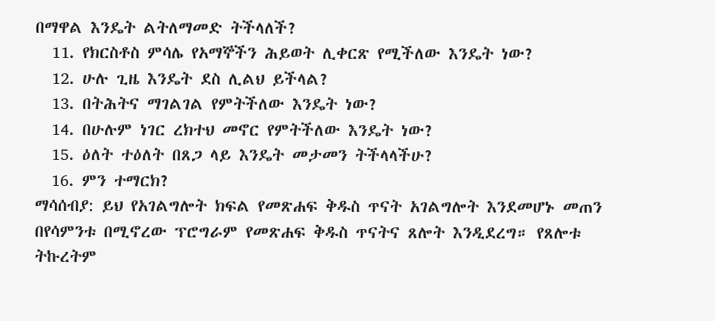በማዋል እንዴት ልትለማመድ ትችላለች?
  11. የክርስቶስ ምሳሌ የአማኞችን ሕይወት ሊቀርጽ የሚችለው እንዴት ነው?
  12. ሁሉ ጊዜ እንዴት ደስ ሊልህ ይችላል?
  13. በትሕትና ማገልገል የምትችለው እንዴት ነው?
  14. በሁሉም ነገር ረክተህ መኖር የምትችለው እንዴት ነው?
  15. ዕለት ተዕለት በጸጋ ላይ እንዴት መታመን ትችላላችሁ?
  16. ምን ተማርክ?
ማሳሰብያ: ይህ የአገልግሎት ክፍል የመጽሐፍ ቅዱስ ጥናት አገልግሎት እንደመሆኑ መጠን በየሳምንቱ በሚኖረው ፕሮግራም የመጽሐፍ ቅዱስ ጥናትና ጸሎት እንዲደረግ። የጸሎቱ ትኩረትም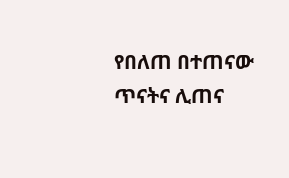የበለጠ በተጠናው ጥናትና ሊጠና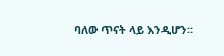ባለው ጥናት ላይ እንዲሆን።